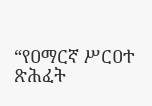“የዐማርኛ ሥርዐተ ጽሕፈት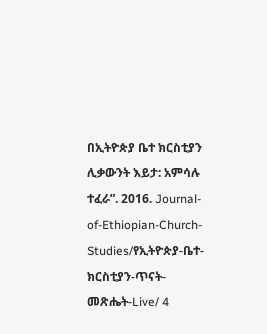በኢትዮጵያ ቤተ ክርስቲያን ሊቃውንት እይታ: አምሳሉ ተፈራ”. 2016. Journal-of-Ethiopian-Church-Studies/የኢትዮጵያ-ቤተ-ክርስቲያን-ጥናት-መጽሔት-Live/ 4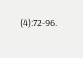(4):72-96.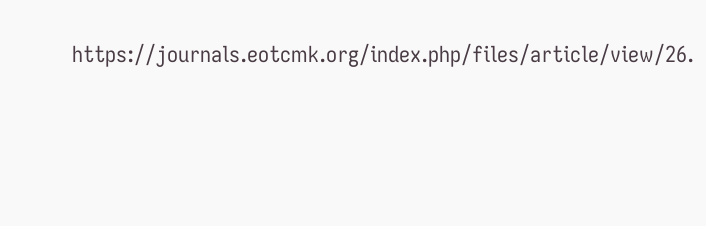https://journals.eotcmk.org/index.php/files/article/view/26.